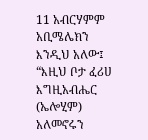11 አብርሃምም አቢሜሌክን እንዲህ አለው፤ “እዚህ ቦታ ፈሪሀ እግዚአብሔር (ኤሎሂም) አለመኖሩን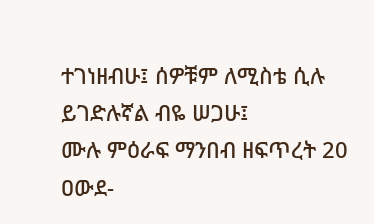ተገነዘብሁ፤ ሰዎቹም ለሚስቴ ሲሉ ይገድሉኛል ብዬ ሠጋሁ፤
ሙሉ ምዕራፍ ማንበብ ዘፍጥረት 20
ዐውደ-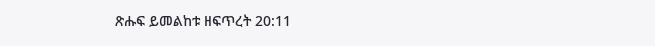ጽሑፍ ይመልከቱ ዘፍጥረት 20:11